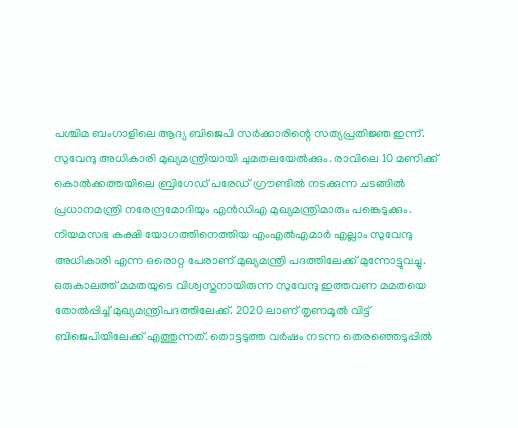പശ്ചിമ ബംഗാളിലെ ആദ്യ ബിജെപി സർക്കാരിന്റെ സത്യപ്രതിജ്ഞ ഇന്ന്. സുവേന്ദു അധികാരി മുഖ്യമന്ത്രിയായി ചുമതലയേൽക്കും. രാവിലെ 10 മണിക്ക് കൊൽക്കത്തയിലെ ബ്രിഗേഡ് പരേഡ് ഗ്രൗണ്ടിൽ നടക്കുന്ന ചടങ്ങിൽ പ്രധാനമന്ത്രി നരേന്ദ്രമോദിയും എൻഡിഎ മുഖ്യമന്ത്രിമാരും പങ്കെടുക്കും.
നിയമസഭ കക്ഷി യോഗത്തിനെത്തിയ എംഎൽഎമാർ എല്ലാം സുവേന്ദു അധികാരി എന്ന ഒരൊറ്റ പേരാണ് മുഖ്യമന്ത്രി പദത്തിലേക്ക് മുന്നോട്ടുവച്ചു. ഒരുകാലത്ത് മമതയുടെ വിശ്വസ്തനായിരുന്ന സുവേന്ദു ഇത്തവണ മമതയെ തോൽപ്പിച്ച് മുഖ്യമന്ത്രിപദത്തിലേക്ക്. 2020 ലാണ് തൃണമൂൽ വിട്ട് ബിജെപിയിലേക്ക് എത്തുന്നത്. തൊട്ടടുത്ത വർഷം നടന്ന തെരഞ്ഞെടുപ്പിൽ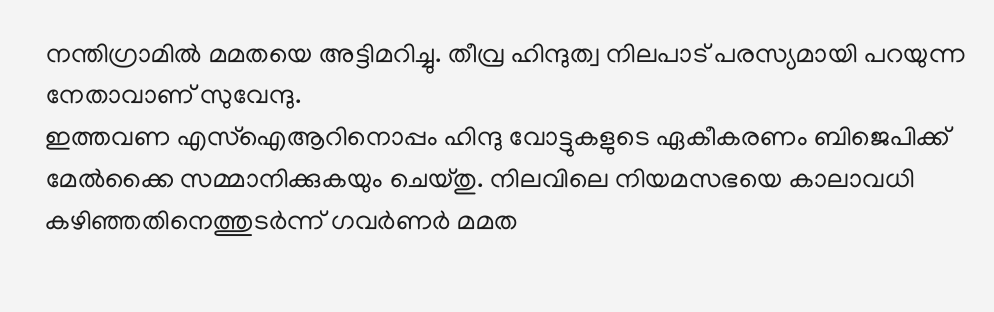നന്തിഗ്രാമിൽ മമതയെ അട്ടിമറിച്ചു. തീവ്ര ഹിന്ദുത്വ നിലപാട് പരസ്യമായി പറയുന്ന നേതാവാണ് സുവേന്ദു.
ഇത്തവണ എസ്ഐആറിനൊപ്പം ഹിന്ദു വോട്ടുകളുടെ ഏകീകരണം ബിജെപിക്ക് മേൽക്കൈ സമ്മാനിക്കുകയും ചെയ്തു. നിലവിലെ നിയമസഭയെ കാലാവധി കഴിഞ്ഞതിനെത്തുടർന്ന് ഗവർണർ മമത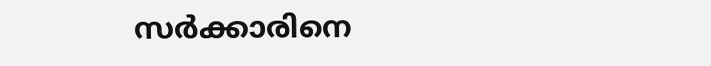സർക്കാരിനെ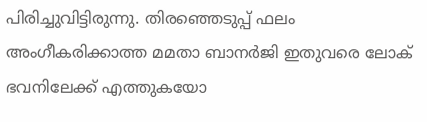പിരിച്ചുവിട്ടിരുന്നു. തിരഞ്ഞെടുപ്പ് ഫലം അംഗീകരിക്കാത്ത മമതാ ബാനർജി ഇതുവരെ ലോക് ഭവനിലേക്ക് എത്തുകയോ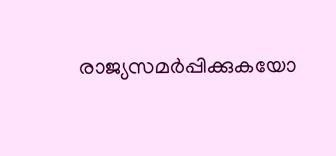രാജ്യസമർപ്പിക്കുകയോ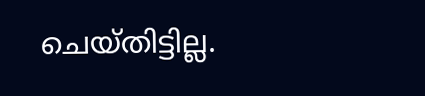ചെയ്തിട്ടില്ല.